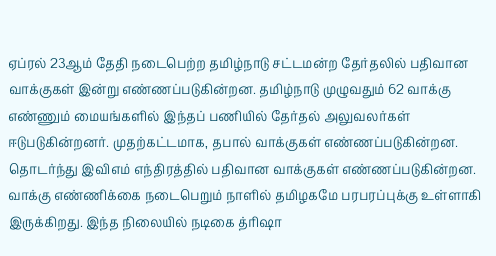ஏப்ரல் 23ஆம் தேதி நடைபெற்ற தமிழ்நாடு சட்டமன்ற தேர்தலில் பதிவான வாக்குகள் இன்று எண்ணப்படுகின்றன. தமிழ்நாடு முழுவதும் 62 வாக்கு எண்ணும் மையங்களில் இந்தப் பணியில் தேர்தல் அலுவலர்கள் ஈடுபடுகின்றனர். முதற்கட்டமாக, தபால் வாக்குகள் எண்ணப்படுகின்றன. தொடர்ந்து இவிஎம் எந்திரத்தில் பதிவான வாக்குகள் எண்ணப்படுகின்றன.
வாக்கு எண்ணிக்கை நடைபெறும் நாளில் தமிழகமே பரபரப்புக்கு உள்ளாகி இருக்கிறது. இந்த நிலையில் நடிகை த்ரிஷா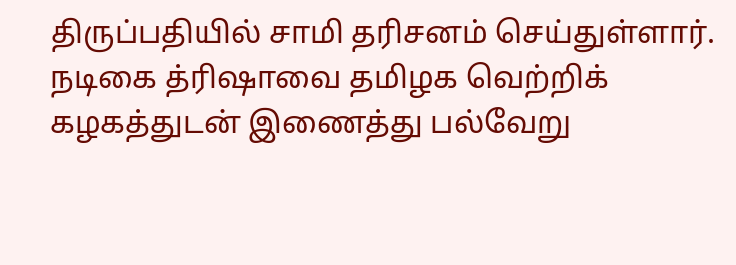திருப்பதியில் சாமி தரிசனம் செய்துள்ளார்.
நடிகை த்ரிஷாவை தமிழக வெற்றிக் கழகத்துடன் இணைத்து பல்வேறு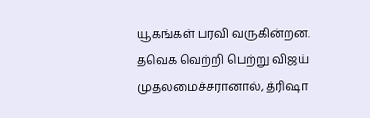யூகங்கள் பரவி வருகின்றன. தவெக வெற்றி பெற்று விஜய் முதலமைச்சரானால், த்ரிஷா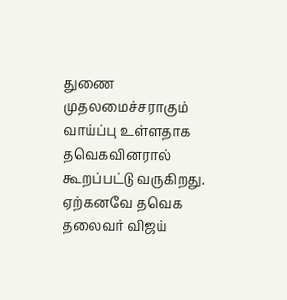துணை முதலமைச்சராகும் வாய்ப்பு உள்ளதாக தவெகவினரால் கூறப்பட்டு வருகிறது.
ஏற்கனவே தவெக தலைவர் விஜய்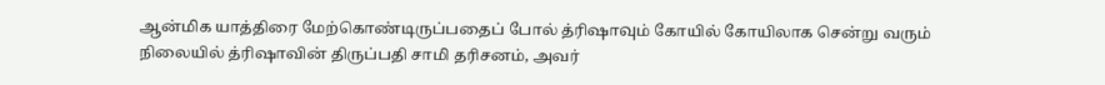ஆன்மிக யாத்திரை மேற்கொண்டிருப்பதைப் போல் த்ரிஷாவும் கோயில் கோயிலாக சென்று வரும் நிலையில் த்ரிஷாவின் திருப்பதி சாமி தரிசனம், அவர்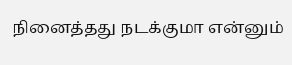நினைத்தது நடக்குமா என்னும்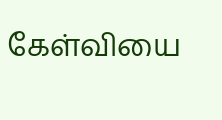கேள்வியை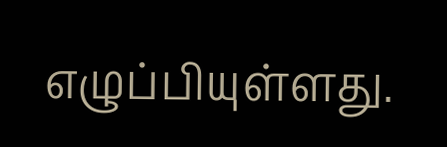எழுப்பியுள்ளது.